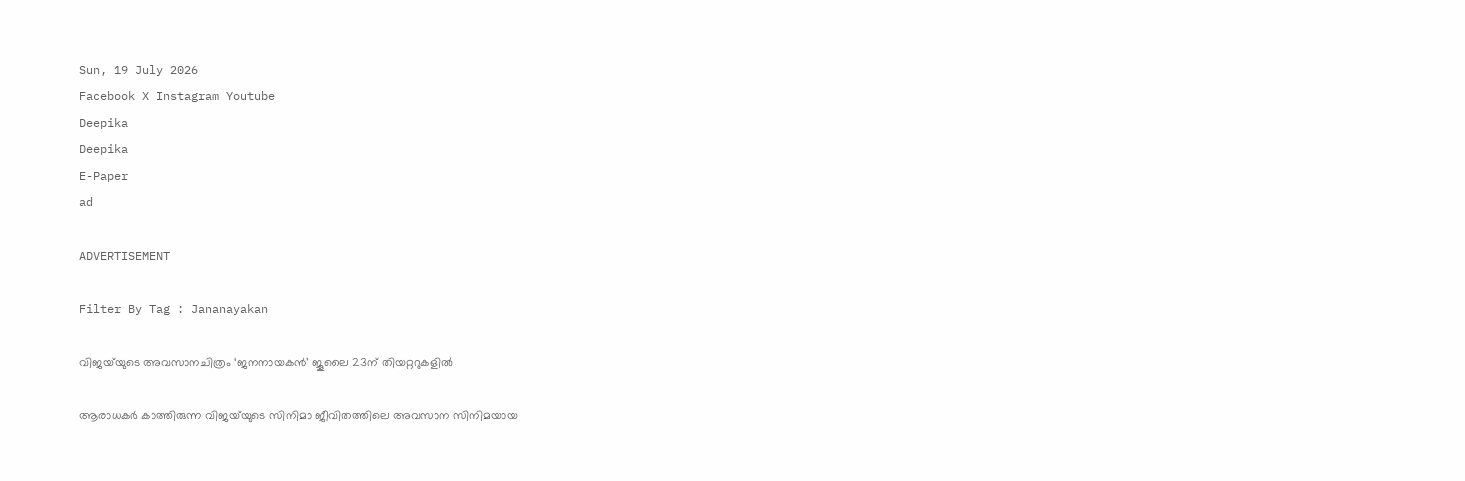Sun, 19 July 2026
Facebook X Instagram Youtube
Deepika
Deepika
E-Paper
ad

ADVERTISEMENT

Filter By Tag : Jananayakan

വിജയ്‌യുടെ അവസാനചിത്രം ‘ജനനായകൻ’ ജൂലൈ 23ന് തിയറ്ററുകളിൽ

ആരാധകർ കാത്തിരുന്ന വിജയ്‌യുടെ സിനിമാ ജീവിതത്തിലെ അവസാന സിനിമയായ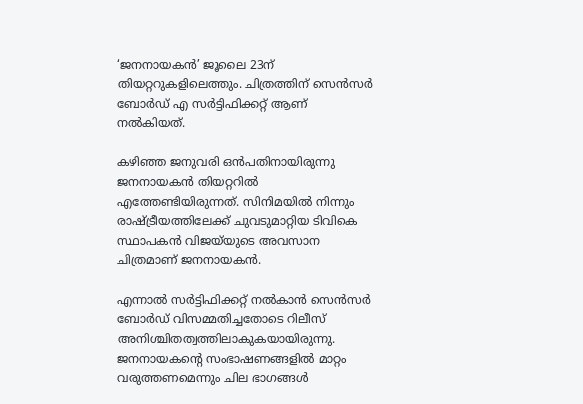‘ജനനായകൻ’ ജൂലൈ 23ന് തിയറ്ററുകളിലെത്തും. ചിത്രത്തിന് സെൻസർ ബോർഡ് എ സർട്ടിഫിക്കറ്റ് ആണ് നൽകിയത്.

കഴിഞ്ഞ ജനുവരി ഒൻപതിനായിരുന്നു ജനനായകന്‍ തിയറ്ററില്‍ എത്തേണ്ടിയിരുന്നത്. സിനിമയില്‍ നിന്നും രാഷ്ട്രീയത്തിലേക്ക് ചുവടുമാറ്റിയ ടിവികെ സ്ഥാപകന്‍ വിജയ്‌യുടെ അവസാന ചിത്രമാണ് ജനനായകൻ.

എന്നാല്‍ സര്‍ട്ടിഫിക്കറ്റ് നല്‍കാന്‍ സെന്‍സര്‍ ബോര്‍ഡ് വിസമ്മതിച്ചതോടെ റിലീസ് അനിശ്ചിതത്വത്തിലാകുകയായിരുന്നു. ജനനായകന്‍റെ സംഭാഷണങ്ങളില്‍ മാറ്റം വരുത്തണമെന്നും ചില ഭാഗങ്ങള്‍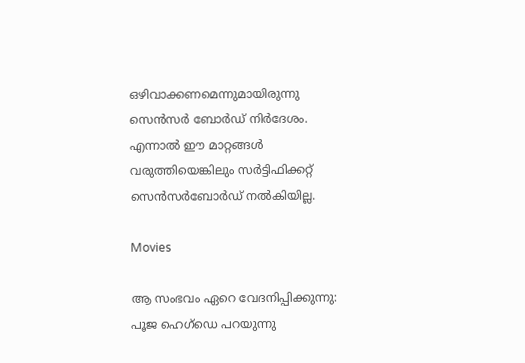ഒഴിവാക്കണമെന്നുമായിരുന്നു സെന്‍സര്‍ ബോര്‍ഡ് നിര്‍ദേശം. എന്നാല്‍ ഈ മാറ്റങ്ങള്‍ വരുത്തിയെങ്കിലും സര്‍ട്ടിഫിക്കറ്റ് സെന്‍സര്‍ബോര്‍ഡ് നല്‍കിയില്ല.

Movies

ആ സംഭവം ഏറെ വേദനിപ്പിക്കുന്നു: പൂജ ഹെഗ്ഡെ പറയുന്നു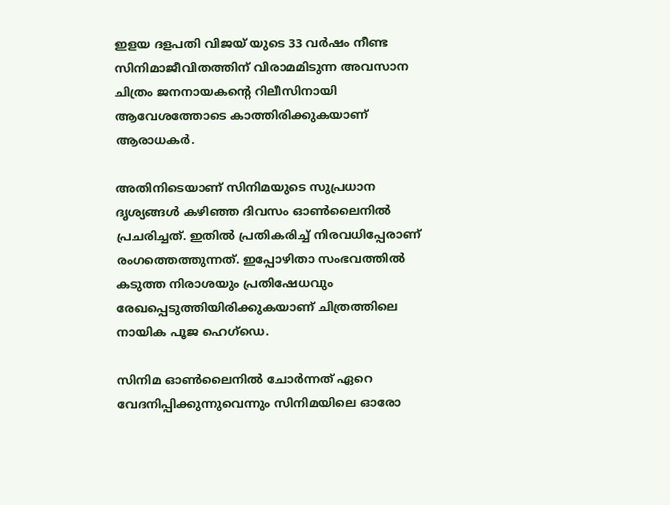ഇളയ ദളപതി വിജയ് യുടെ 33 വര്‍ഷം നീണ്ട സിനിമാജീവിതത്തിന് വിരാമമിടുന്ന അവസാന ചിത്രം ജനനായകന്‍റെ റിലീസിനായി ആവേശത്തോടെ കാത്തിരിക്കുകയാണ് ആരാധകര്‍.

അതിനിടെയാണ് സിനിമയുടെ സുപ്രധാന ദൃശ്യങ്ങള്‍ കഴിഞ്ഞ ദിവസം ഓണ്‍ലൈനില്‍ പ്രചരിച്ചത്. ഇതില്‍ പ്രതികരിച്ച് നിരവധിപ്പേരാണ് രംഗത്തെത്തുന്നത്. ഇപ്പോഴിതാ സംഭവത്തില്‍ കടുത്ത നിരാശയും പ്രതിഷേധവും രേഖപ്പെടുത്തിയിരിക്കുകയാണ് ചിത്രത്തിലെ നായിക പൂജ ഹെഗ്‌ഡെ.

സിനിമ ഓണ്‍ലൈനില്‍ ചോര്‍ന്നത് ഏറെ വേദനിപ്പിക്കുന്നുവെന്നും സിനിമയിലെ ഓരോ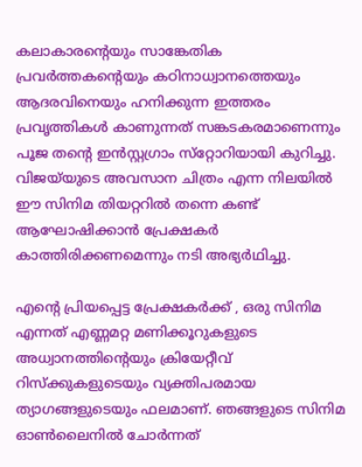കലാകാരന്‍റെയും സാങ്കേതിക പ്രവര്‍ത്തകന്‍റെയും കഠിനാധ്വാനത്തെയും ആദരവിനെയും ഹനിക്കുന്ന ഇത്തരം പ്രവൃത്തികള്‍ കാണുന്നത് സങ്കടകരമാണെന്നും പൂജ തന്‍റെ ഇന്‍സ്റ്റഗ്രാം സ്‌റ്റോറിയായി കുറിച്ചു. വിജയ്‌യുടെ അവസാന ചിത്രം എന്ന നിലയില്‍ ഈ സിനിമ തിയറ്ററില്‍ തന്നെ കണ്ട് ആഘോഷിക്കാന്‍ പ്രേക്ഷകര്‍ കാത്തിരിക്കണമെന്നും നടി അഭ്യര്‍ഥിച്ചു.

എന്‍റെ പ്രിയപ്പെട്ട പ്രേക്ഷകര്‍ക്ക് , ഒരു സിനിമ എന്നത് എണ്ണമറ്റ മണിക്കൂറുകളുടെ അധ്വാനത്തിന്‍റെയും ക്രിയേറ്റീവ് റിസ്‌ക്കുകളുടെയും വ്യക്തിപരമായ ത്യാഗങ്ങളുടെയും ഫലമാണ്. ഞങ്ങളുടെ സിനിമ ഓണ്‍ലൈനില്‍ ചോര്‍ന്നത്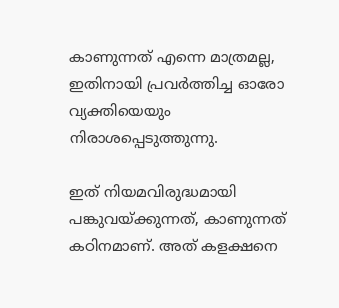കാണുന്നത് എന്നെ മാത്രമല്ല, ഇതിനായി പ്രവര്‍ത്തിച്ച ഓരോ വ്യക്തിയെയും നിരാശപ്പെടുത്തുന്നു.

ഇത് നിയമവിരുദ്ധമായി പങ്കുവയ്ക്കുന്നത്, കാണുന്നത് കഠിനമാണ്. അത് കളക്ഷനെ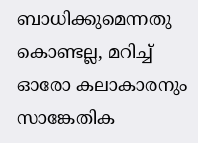ബാധിക്കുമെന്നതു കൊണ്ടല്ല, മറിച്ച് ഓരോ കലാകാരനും സാങ്കേതിക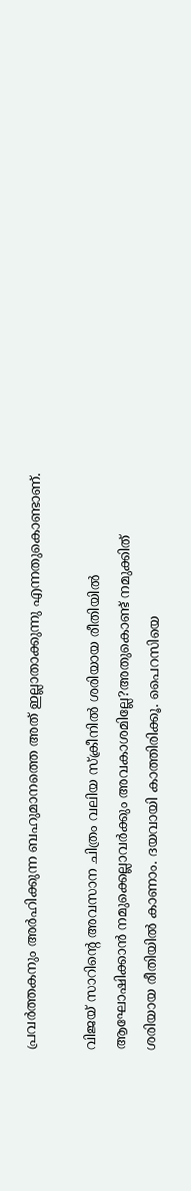പ്രവര്‍ത്തകനും അര്‍ഹിക്കുന്ന ബഹുമാനത്തെ അത് ഇല്ലാതാക്കുന്നു എന്നതുകൊണ്ടാണ്.

വിജയ് സാറിന്‍റെ അവസാന ചിത്രം വലിയ സ്‌ക്രീനില്‍ ശരിയായ രീതിയില്‍ ആഘോഷിക്കാന്‍ നമുക്കെല്ലാവര്‍ക്കും അവകാശമില്ലേ?അതുകൊണ്ട് നമുക്കിത് ശരിയായ രീതിയില്‍ കാണാം. ദയവായി കാത്തിരിക്കൂ. പൈറസിയെ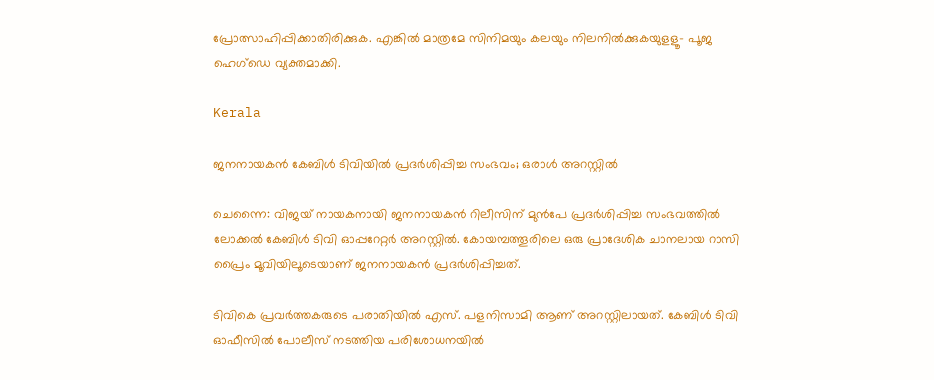പ്രോത്സാഹിപ്പിക്കാതിരിക്കുക. എങ്കില്‍ മാത്രമേ സിനിമയും കലയും നിലനില്‍ക്കുകയുളളൂ- പൂജ ഹെഗ്ഡെ വ്യക്തമാക്കി.

Kerala

ജനനായകൻ കേബിൾ ടിവിയിൽ പ്രദർശിപ്പിച്ച സംഭവം; ഒരാൾ അറസ്റ്റിൽ

ചെന്നൈ: വിജയ് നായകനായി ജനനായകൻ റിലീസിന് മുൻപേ പ്രദർശിപ്പിച്ച സംഭവത്തിൽ ലോക്കൽ കേബിൾ ടിവി ഓപ്പറേറ്റർ അറസ്റ്റിൽ. കോയമ്പത്തൂരിലെ ഒരു പ്രാദേശിക ചാനലായ റാസി പ്രൈം മൂവിയിലൂടെയാണ് ജനനായകന്‍ പ്രദർശിപ്പിച്ചത്.

ടിവികെ പ്രവർത്തകരുടെ പരാതിയിൽ എസ്. പളനിസാമി ആണ് അറസ്റ്റിലായത്. കേബിൾ ടിവി ഓഫീസിൽ പോലീസ് നടത്തിയ പരിശോധനയിൽ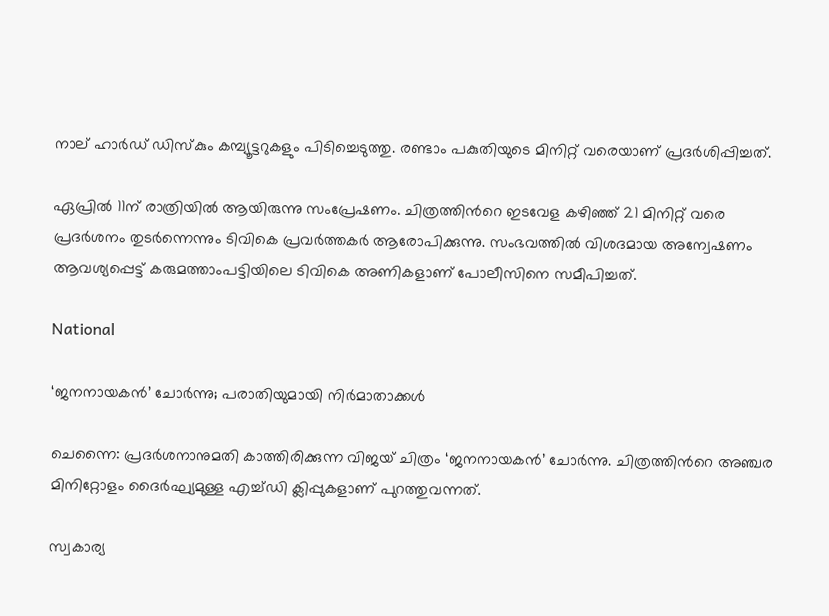നാല് ഹാർഡ് ഡിസ്‌കും കമ്പ്യൂട്ടറുകളും പിടിച്ചെടുത്തു. രണ്ടാം പകുതിയുടെ മിനിറ്റ് വരെയാണ് പ്രദർശിപ്പിച്ചത്.

ഏപ്രില്‍ 11ന് രാത്രിയില്‍ ആയിരുന്നു സംപ്രേഷണം. ചിത്രത്തിന്‍റെ ഇടവേള കഴിഞ്ഞ് 21 മിനിറ്റ് വരെ പ്രദര്‍ശനം തുടര്‍ന്നെന്നും ടിവികെ പ്രവർത്തകർ ആരോപിക്കുന്നു. സംഭവത്തില്‍ വിശദമായ അന്വേഷണം ആവശ്യപ്പെട്ട് കരുമത്താംപട്ടിയിലെ ടിവികെ അണികളാണ് പോലീസിനെ സമീപിച്ചത്.

National

‘ജനനായകന്‍’ ചോര്‍ന്നു; പരാതിയുമായി നിർമാതാക്കൾ

ചെന്നൈ: പ്രദര്‍ശനാനുമതി കാത്തിരിക്കുന്ന വിജയ് ചിത്രം ‘ജനനായകന്‍’ ചോര്‍ന്നു. ചിത്രത്തിന്‍റെ അഞ്ചര മിനിറ്റോളം ദൈര്‍ഘ്യമുള്ള എച്ച്ഡി ക്ലിപ്പുകളാണ് പുറത്തുവന്നത്.

സ്വകാര്യ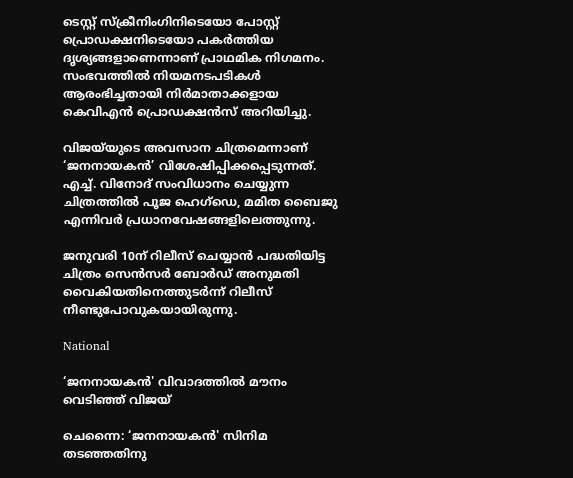ടെസ്റ്റ് സ്‌ക്രീനിംഗിനിടെയോ പോസ്റ്റ് പ്രൊഡക്ഷനിടെയോ പകര്‍ത്തിയ ദൃശ്യങ്ങളാണെന്നാണ് പ്രാഥമിക നിഗമനം. സംഭവത്തിൽ നിയമനടപടികൾ ആരംഭിച്ചതായി നിർമാതാക്കളായ കെവിഎൻ പ്രൊഡക്ഷൻസ് അറിയിച്ചു.

വിജയ്‌യുടെ അവസാന ചിത്രമെന്നാണ് ‘ജനനായകന്‍’ വിശേഷിപ്പിക്കപ്പെടുന്നത്. എച്ച്. വിനോദ് സംവിധാനം ചെയ്യുന്ന ചിത്രത്തില്‍ പൂജ ഹെഗ്ഡെ, മമിത ബൈജു എന്നിവര്‍ പ്രധാനവേഷങ്ങളിലെത്തുന്നു.

ജനുവരി 10ന് റിലീസ് ചെയ്യാൻ പദ്ധതിയിട്ട ചിത്രം സെന്‍സര്‍ ബോര്‍ഡ് അനുമതി വൈകിയതിനെത്തുടര്‍ന്ന് റിലീസ് നീണ്ടുപോവുകയായിരുന്നു.

National

‘ജനനായകൻ' വിവാദത്തിൽ മൗനം വെടിഞ്ഞ് വിജയ്

ചെന്നൈ: ‘ജനനായകൻ' സിനിമ തടഞ്ഞതിനു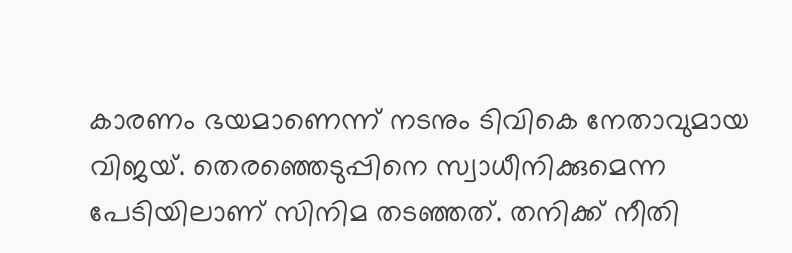കാരണം ഭയമാണെന്ന് നടനും ടിവികെ നേതാവുമായ വിജയ്‍. തെരഞ്ഞെടുപ്പിനെ സ്വാധീനിക്കുമെന്ന പേടിയിലാണ് സിനിമ തടഞ്ഞത്. തനിക്ക് നീതി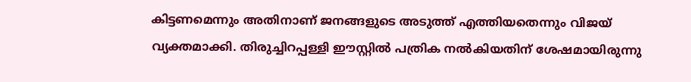കിട്ടണമെന്നും അതിനാണ് ജനങ്ങളുടെ അടുത്ത് എത്തിയതെന്നും വിജയ് വ്യക്തമാക്കി. തിരുച്ചിറപ്പള്ളി ഈസ്റ്റിൽ പത്രിക നൽകിയതിന് ശേഷമായിരുന്നു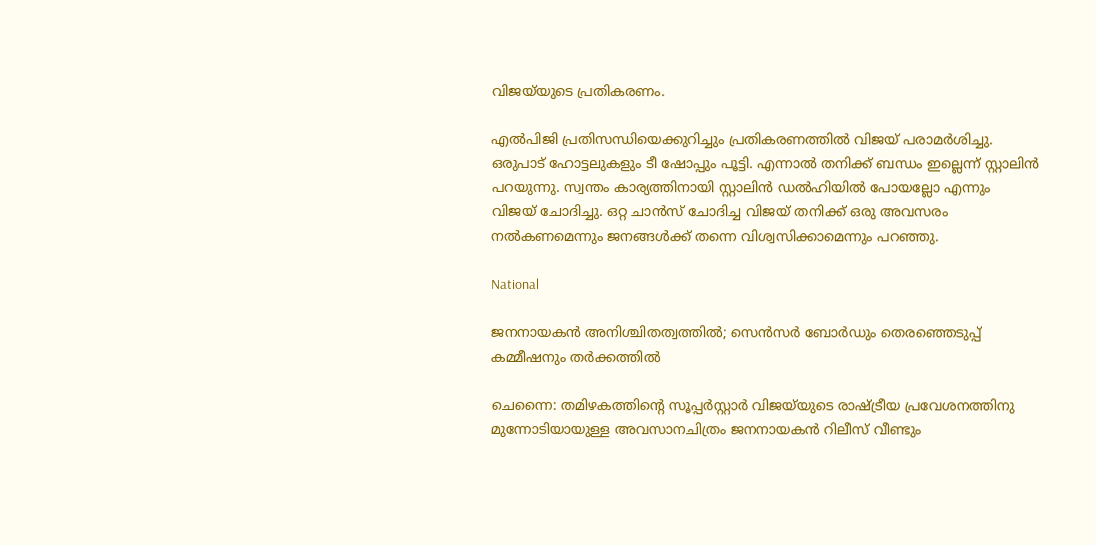വിജയ്‍യുടെ പ്രതികരണം.

എൽപിജി പ്രതിസന്ധിയെക്കുറിച്ചും പ്രതികരണത്തിൽ വിജയ് പരാമർശിച്ചു. ഒരുപാട് ഹോട്ടലുകളും ടീ ഷോപ്പും പൂട്ടി. എന്നാൽ തനിക്ക്‌ ബന്ധം ഇല്ലെന്ന് സ്റ്റാലിൻ പറയുന്നു. സ്വന്തം കാര്യത്തിനായി സ്റ്റാലിൻ ഡൽഹിയിൽ പോയല്ലോ എന്നും വിജയ് ചോദിച്ചു. ഒറ്റ ചാൻസ്‌ ചോദിച്ച വിജയ് തനിക്ക് ഒരു അവസരം നൽകണമെന്നും ജനങ്ങൾക്ക് തന്നെ വിശ്വസിക്കാമെന്നും പറഞ്ഞു.

National

ജനനായകന്‍ അനിശ്ചിതത്വത്തില്‍; സെന്‍സര്‍ ബോര്‍ഡും തെരഞ്ഞെടുപ്പ് കമ്മീഷനും തര്‍ക്കത്തില്‍

ചെന്നൈ: തമിഴകത്തിന്‍റെ സൂപ്പര്‍സ്റ്റാര്‍ വിജയ്‌യുടെ രാഷ്ട്രീയ പ്രവേശനത്തിനു മുന്നോടിയായുള്ള അവസാനചിത്രം ജനനായകന്‍ റിലീസ് വീണ്ടും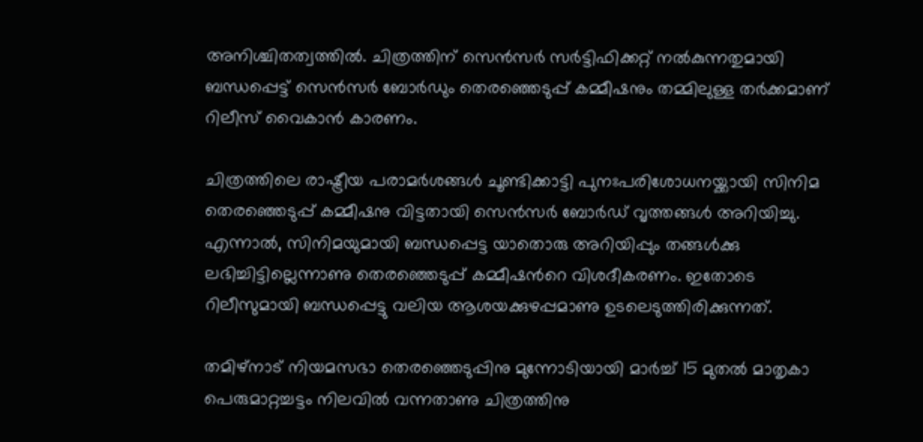അനിശ്ചിതത്വത്തില്‍. ചിത്രത്തിന് സെന്‍സര്‍ സര്‍ട്ടിഫിക്കറ്റ് നല്‍കുന്നതുമായി ബന്ധപ്പെട്ട് സെന്‍സര്‍ ബോര്‍ഡും തെരഞ്ഞെടുപ്പ് കമ്മീഷനും തമ്മിലുള്ള തര്‍ക്കമാണ് റിലീസ് വൈകാന്‍ കാരണം.

ചിത്രത്തിലെ രാഷ്ട്രീയ പരാമര്‍ശങ്ങള്‍ ചൂണ്ടിക്കാട്ടി പുനഃപരിശോധനയ്ക്കായി സിനിമ തെരഞ്ഞെടുപ്പ് കമ്മീഷനു വിട്ടതായി സെന്‍സര്‍ ബോര്‍ഡ് വൃത്തങ്ങള്‍ അറിയിച്ചു. എന്നാല്‍, സിനിമയുമായി ബന്ധപ്പെട്ട യാതൊരു അറിയിപ്പും തങ്ങള്‍ക്കു ലഭിച്ചിട്ടില്ലെന്നാണു തെരഞ്ഞെടുപ്പ് കമ്മീഷന്‍റെ വിശദീകരണം. ഇതോടെ റിലീസുമായി ബന്ധപ്പെട്ടു വലിയ ആശയക്കുഴപ്പമാണു ഉടലെടുത്തിരിക്കുന്നത്.

തമിഴ്നാട് നിയമസഭാ തെരഞ്ഞെടുപ്പിനു മുന്നോടിയായി മാര്‍ച്ച് 15 മുതല്‍ മാതൃകാ പെരുമാറ്റച്ചട്ടം നിലവില്‍ വന്നതാണു ചിത്രത്തിനു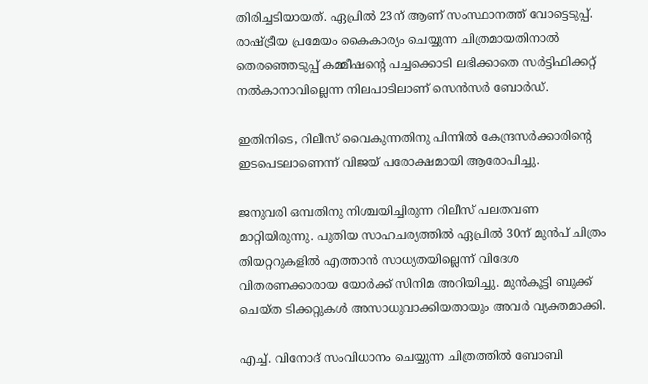തിരിച്ചടിയായത്. ഏപ്രില്‍ 23ന് ആണ് സംസ്ഥാനത്ത് വോട്ടെടുപ്പ്. രാഷ്ട്രീയ പ്രമേയം കൈകാര്യം ചെയ്യുന്ന ചിത്രമായതിനാല്‍ തെരഞ്ഞെടുപ്പ് കമ്മീഷന്‍റെ പച്ചക്കൊടി ലഭിക്കാതെ സര്‍ട്ടിഫിക്കറ്റ് നല്‍കാനാവില്ലെന്ന നിലപാടിലാണ് സെന്‍സര്‍ ബോര്‍ഡ്.

ഇതിനിടെ, റിലീസ് വൈകുന്നതിനു പിന്നില്‍ കേന്ദ്രസര്‍ക്കാരിന്‍റെ ഇടപെടലാണെന്ന് വിജയ് പരോക്ഷമായി ആരോപിച്ചു.

ജനുവരി ഒമ്പതിനു നിശ്ചയിച്ചിരുന്ന റിലീസ് പലതവണ മാറ്റിയിരുന്നു. പുതിയ സാഹചര്യത്തില്‍ ഏപ്രില്‍ 30ന് മുന്‍പ് ചിത്രം തിയറ്ററുകളില്‍ എത്താന്‍ സാധ്യതയില്ലെന്ന് വിദേശ വിതരണക്കാരായ യോര്‍ക്ക് സിനിമ അറിയിച്ചു. മുന്‍കൂട്ടി ബുക്ക് ചെയ്ത ടിക്കറ്റുകള്‍ അസാധുവാക്കിയതായും അവര്‍ വ്യക്തമാക്കി.

എച്ച്. വിനോദ് സംവിധാനം ചെയ്യുന്ന ചിത്രത്തില്‍ ബോബി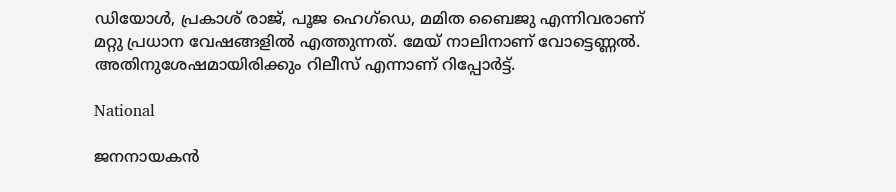ഡിയോള്‍, പ്രകാശ് രാജ്, പൂജ ഹെഗ്ഡെ, മമിത ബൈജു എന്നിവരാണ് മറ്റു പ്രധാന വേഷങ്ങളില്‍ എത്തുന്നത്. മേയ് നാലിനാണ് വോട്ടെണ്ണല്‍. അതിനുശേഷമായിരിക്കും റിലീസ് എന്നാണ് റിപ്പോര്‍ട്ട്.

National

ജനനായകന്‍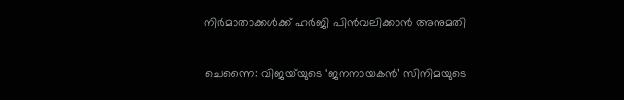നിര്‍മാതാക്കൾക്ക് ഹർജി പിൻവലിക്കാൻ അനുമതി

ചെന്നൈ: വിജയ്‌യുടെ ‘ജനനായകന്‍’ സിനിമയുടെ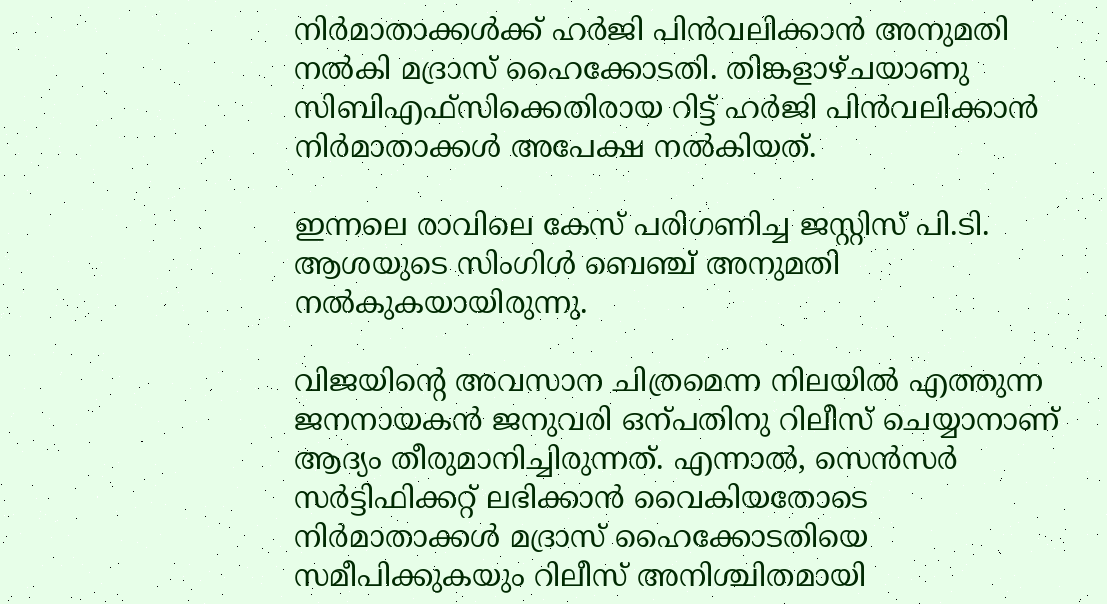നിര്‍മാതാക്കൾക്ക് ഹർജി പിൻവലിക്കാൻ അനുമതി നൽകി മദ്രാസ് ഹൈക്കോടതി. തിങ്കളാഴ്ചയാണു സിബിഎഫ്സിക്കെതിരായ റിട്ട് ഹര്‍ജി പിന്‍വലിക്കാന്‍ നിര്‍മാതാക്കള്‍ അപേക്ഷ നല്‍കിയത്.

ഇന്നലെ രാവിലെ കേസ് പരിഗണിച്ച ജസ്റ്റിസ് പി.ടി. ആശയുടെ സിംഗിള്‍ ബെഞ്ച് അനുമതി നൽകുകയായിരുന്നു.

വിജയിന്‍റെ അവസാന ചിത്രമെന്ന നിലയില്‍ എത്തുന്ന ജനനായകന്‍ ജനുവരി ഒന്പതിനു റിലീസ് ചെയ്യാനാണ് ആദ്യം തീരുമാനിച്ചിരുന്നത്. എന്നാല്‍, സെന്‍സര്‍ സര്‍ട്ടിഫിക്കറ്റ് ലഭിക്കാന്‍ വൈകിയതോടെ നിര്‍മാതാക്കള്‍ മദ്രാസ് ഹൈക്കോടതിയെ സമീപിക്കുകയും റിലീസ് അനിശ്ചിതമായി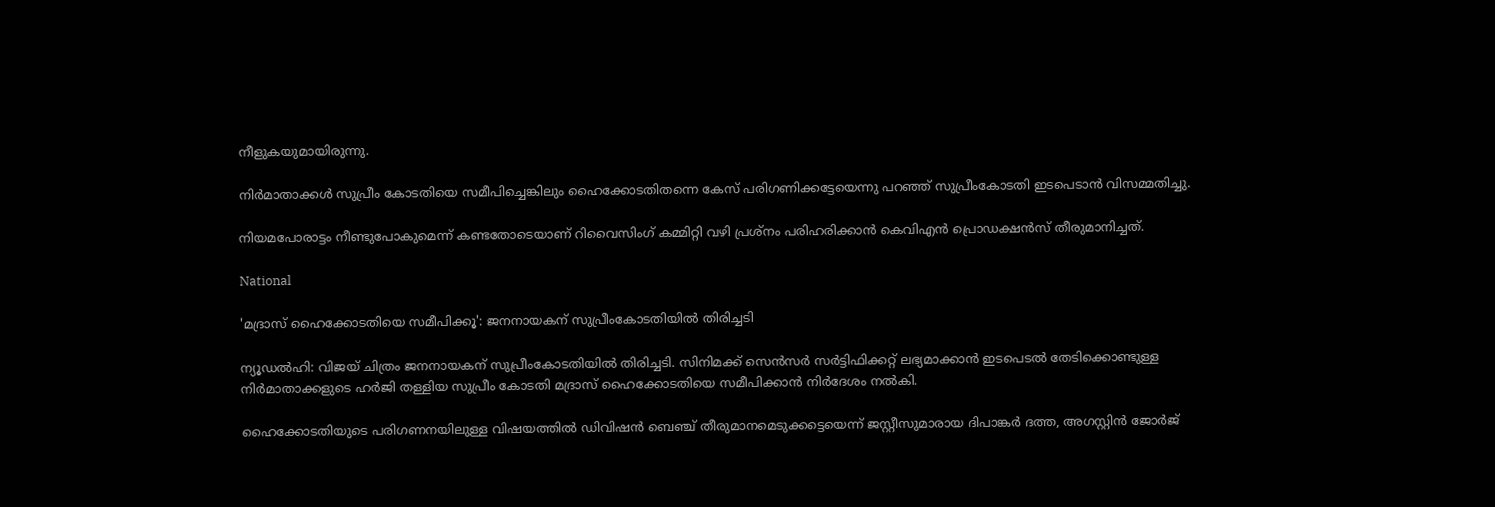നീളുകയുമായിരുന്നു.

നിര്‍മാതാക്കള്‍ സുപ്രീം കോടതിയെ സമീപിച്ചെങ്കിലും ഹൈക്കോടതിതന്നെ കേസ് പരിഗണിക്കട്ടേയെന്നു പറഞ്ഞ് സുപ്രീംകോടതി ഇടപെടാന്‍ വിസമ്മതിച്ചു.

നിയമപോരാട്ടം നീണ്ടുപോകുമെന്ന് കണ്ടതോടെയാണ് റിവൈസിംഗ് കമ്മിറ്റി വഴി പ്രശ്‌നം പരിഹരിക്കാന്‍ കെവിഎന്‍ പ്രൊഡക്ഷന്‍സ് തീരുമാനിച്ചത്.

National

'മദ്രാസ് ഹൈക്കോടതിയെ സമീപിക്കൂ': ജനനായകന് സുപ്രീംകോടതിയില്‍ തിരിച്ചടി

ന്യൂഡൽഹി: വിജയ് ചിത്രം ജനനായകന് സുപ്രീംകോടതിയിൽ തിരിച്ചടി. സിനിമക്ക് സെന്‍സര്‍ സര്‍ട്ടിഫിക്കറ്റ് ലഭ്യമാക്കാന്‍ ഇടപെടല്‍ തേടിക്കൊണ്ടുള്ള നിർമാതാക്കളുടെ ഹർജി തള്ളിയ സുപ്രീം കോടതി മദ്രാസ് ഹൈക്കോടതിയെ സമീപിക്കാൻ നിർദേശം നൽകി.

ഹൈക്കോടതിയുടെ പരിഗണനയിലുള്ള വിഷയത്തിൽ ഡിവിഷൻ ബെഞ്ച് തീരുമാനമെടുക്കട്ടെയെന്ന് ജസ്റ്റീസുമാരായ ദിപാങ്കർ ദത്ത, അഗസ്റ്റിൻ ജോർജ്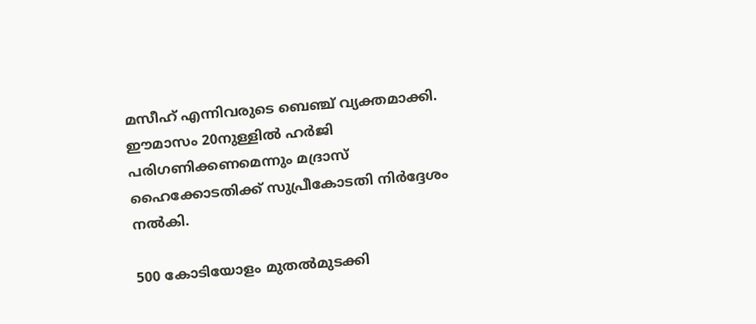മസീഹ് എന്നിവരുടെ ബെഞ്ച് വ്യക്തമാക്കി. ഈമാസം 20നുള്ളില്‍ ഹര്‍ജി പരിഗണിക്കണമെന്നും മദ്രാസ് ഹൈക്കോടതിക്ക് സുപ്രീകോടതി നിര്‍ദ്ദേശം നല്‍കി.

500 കോടിയോളം മുതൽമുടക്കി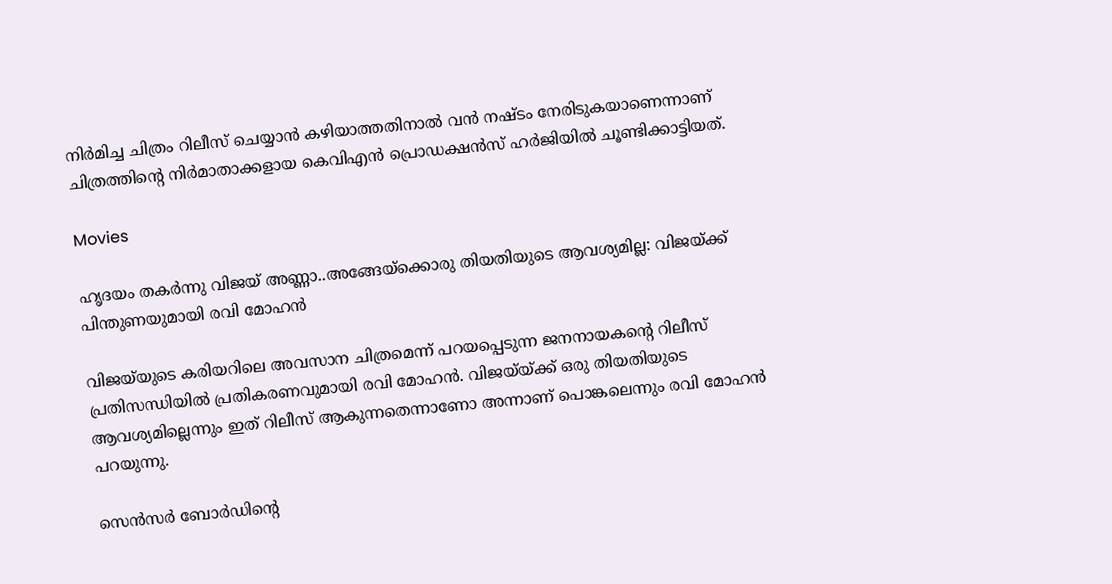നിർമിച്ച ചിത്രം റിലീസ് ചെയ്യാൻ കഴിയാത്തതിനാൽ വൻ നഷ്ടം നേരിടുകയാണെന്നാണ് ചിത്രത്തിന്‍റെ നിർമാതാക്കളായ കെവിഎൻ പ്രൊഡക്ഷന്‍സ് ഹർജിയിൽ ചൂണ്ടിക്കാട്ടിയത്.

Movies

ഹൃദയം തകർന്നു വിജയ് അണ്ണാ..അങ്ങേയ്ക്കൊരു തിയതിയുടെ ആവശ്യമില്ല: വിജയ്‌ക്ക് പിന്തുണയുമായി രവി മോഹൻ

വിജയ്‌യുടെ കരിയറിലെ അവസാന ചിത്രമെന്ന് പറയപ്പെടുന്ന ജനനായകന്‍റെ റിലീസ് പ്രതിസന്ധിയിൽ പ്രതികരണവുമായി രവി മോഹൻ. വിജയ്‌യ്ക്ക് ഒരു തിയതിയുടെ ആവശ്യമില്ലെന്നും ഇത് റിലീസ് ആകുന്നതെന്നാണോ അന്നാണ് പൊങ്കലെന്നും രവി മോഹൻ പറയുന്നു.

സെൻസർ ബോർഡിന്‍റെ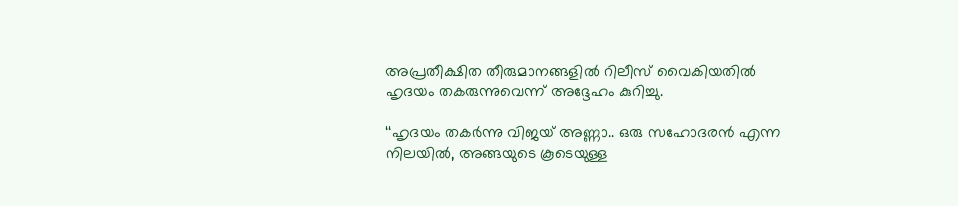അപ്രതീക്ഷിത തീരുമാനങ്ങളിൽ റിലീസ് വൈകിയതിൽ ഹൃദയം തകരുന്നുവെന്ന് അദ്ദേഹം കുറിച്ചു.

‘‘ഹൃദയം തകർന്നു വിജയ് അണ്ണാ.. ഒരു സഹോദരൻ എന്ന നിലയിൽ, അങ്ങയുടെ കൂടെയുള്ള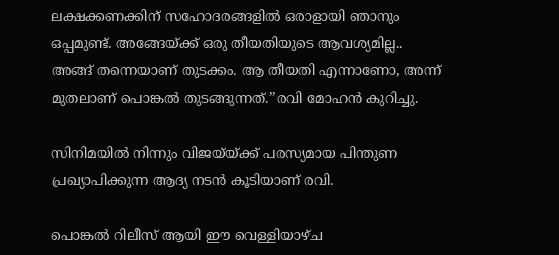ലക്ഷക്കണക്കിന് സഹോദരങ്ങളിൽ ഒരാളായി ഞാനും ഒപ്പമുണ്ട്. അങ്ങേയ്ക്ക് ഒരു തീയതിയുടെ ആവശ്യമില്ല.. അങ്ങ് തന്നെയാണ് തുടക്കം. ആ തീയതി എന്നാണോ, അന്ന് മുതലാണ് പൊങ്കൽ തുടങ്ങുന്നത്.’’രവി മോഹൻ കുറിച്ചു.

സിനിമയിൽ നിന്നും വിജയ്‌യ്ക്ക് പരസ്യമായ പിന്തുണ പ്രഖ്യാപിക്കുന്ന ആദ്യ നടൻ കൂടിയാണ് രവി.

പൊങ്കൽ റിലീസ് ആയി ഈ വെള്ളിയാഴ്ച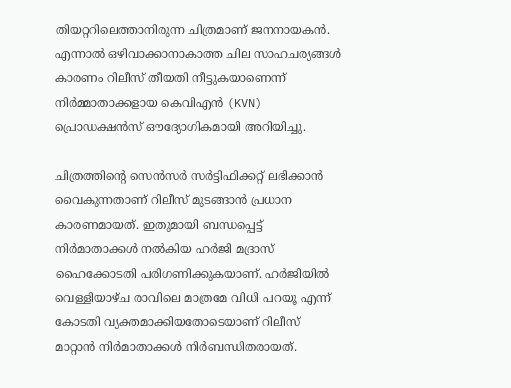തിയറ്ററിലെത്താനിരുന്ന ചിത്രമാണ് ജനനായകൻ. എന്നാൽ ഒഴിവാക്കാനാകാത്ത ചില സാഹചര്യങ്ങൾ കാരണം റിലീസ് തീയതി നീട്ടുകയാണെന്ന് നിർമ്മാതാക്കളായ കെവിഎൻ (KVN) പ്രൊഡക്ഷൻസ് ഔദ്യോഗികമായി അറിയിച്ചു.

ചിത്രത്തിന്‍റെ സെൻസർ സർട്ടിഫിക്കറ്റ് ലഭിക്കാൻ വൈകുന്നതാണ് റിലീസ് മുടങ്ങാൻ പ്രധാന കാരണമായത്. ഇതുമായി ബന്ധപ്പെട്ട് നിർമാതാക്കൾ നൽകിയ ഹർജി മദ്രാസ് ഹൈക്കോടതി പരിഗണിക്കുകയാണ്. ഹർജിയിൽ വെള്ളിയാഴ്ച രാവിലെ മാത്രമേ വിധി പറയൂ എന്ന് കോടതി വ്യക്തമാക്കിയതോടെയാണ് റിലീസ് മാറ്റാൻ നിർമാതാക്കൾ നിർബന്ധിതരായത്.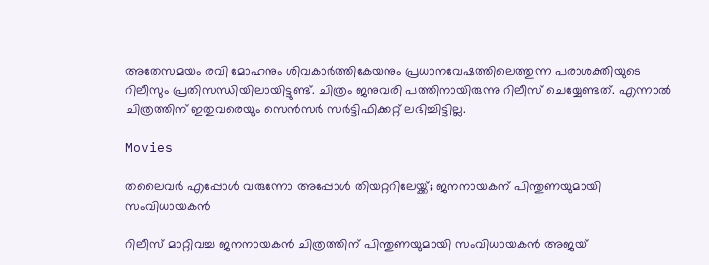അതേസമയം രവി മോഹനും ശിവകാർത്തികേയനും പ്രധാനവേഷത്തിലെത്തുന്ന പരാശക്തിയുടെ റിലീസും പ്രതിസന്ധിയിലായിട്ടുണ്ട്. ചിത്രം ജനുവരി പത്തിനായിരുന്നു റിലീസ് ചെയ്യേണ്ടത്. എന്നാൽ ചിത്രത്തിന് ഇതുവരെയും സെൻസർ സർട്ടിഫിക്കറ്റ് ലഭിച്ചിട്ടില്ല.

Movies

തലൈവർ എപ്പോൾ വരുന്നോ അപ്പോൾ തിയറ്ററിലേയ്ക്ക്; ജനനായകന് പിന്തുണയുമായി സംവിധായകൻ

റിലീസ് മാറ്റിവച്ച ജനനായകൻ ചിത്രത്തിന് പിന്തുണയുമായി സംവിധായകൻ അജയ്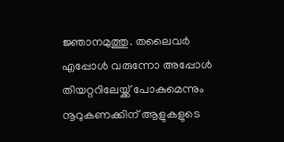ജ്ഞാനമുത്തു. തലൈവർ എപ്പോൾ വരുന്നോ അപ്പോൾ തിയറ്ററിലേയ്ക്ക് പോകുമെന്നും നൂറുകണക്കിന് ആളുകളുടെ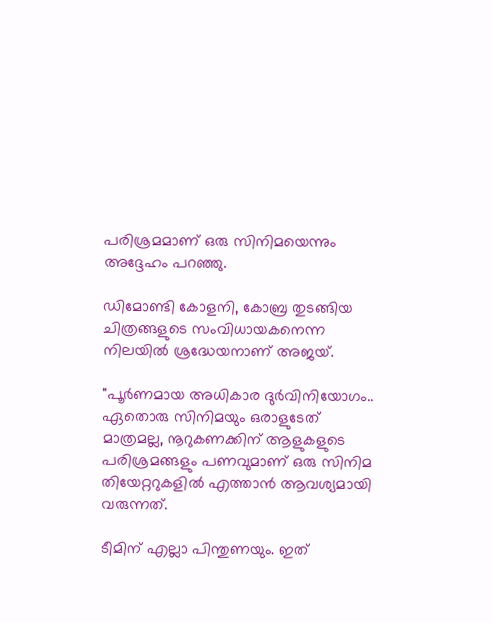പരിശ്രമമാണ് ഒരു സിനിമയെന്നും അദ്ദേഹം പറഞ്ഞു.

ഡിമോണ്ടി കോളനി, കോബ്ര തുടങ്ങിയ ചിത്രങ്ങളുടെ സംവിധായകനെന്ന നിലയിൽ ശ്രദ്ധേയനാണ് അജയ്.

"പൂർണമായ അധികാര ദുർവിനിയോഗം.. ഏതൊരു സിനിമയും ഒരാളുടേത് മാത്രമല്ല, നൂറുകണക്കിന് ആളുകളുടെ പരിശ്രമങ്ങളും പണവുമാണ് ഒരു സിനിമ തിയേറ്ററുകളിൽ എത്താൻ ആവശ്യമായി വരുന്നത്.

ടീമിന് എല്ലാ പിന്തുണയും. ഇത്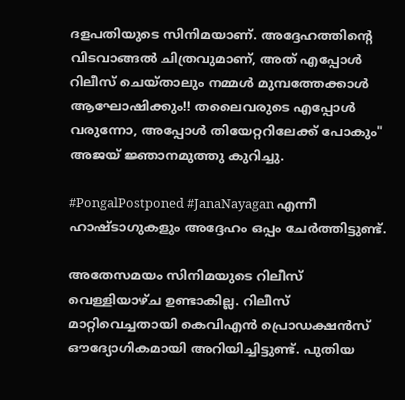ദളപതിയുടെ സിനിമയാണ്. അദ്ദേഹത്തിന്‍റെ വിടവാങ്ങൽ ചിത്രവുമാണ്, അത് എപ്പോൾ റിലീസ് ചെയ്താലും നമ്മൾ മുമ്പത്തേക്കാൾ ആഘോഷിക്കും!! തലൈവരുടെ എപ്പോൾ വരുന്നോ, അപ്പോൾ തിയേറ്ററിലേക്ക് പോകും" അജയ് ജ്ഞാനമുത്തു കുറിച്ചു.

#PongalPostponed #JanaNayagan എന്നീ ഹാഷ്ടാഗുകളും അദ്ദേഹം ഒപ്പം ചേർത്തിട്ടുണ്ട്.

അതേസമയം സിനിമയുടെ റിലീസ് വെള്ളിയാഴ്ച ഉണ്ടാകില്ല. റിലീസ് മാറ്റിവെച്ചതായി കെവിഎൻ പ്രൊഡക്ഷൻസ് ഔദ്യോഗികമായി അറിയിച്ചിട്ടുണ്ട്. പുതിയ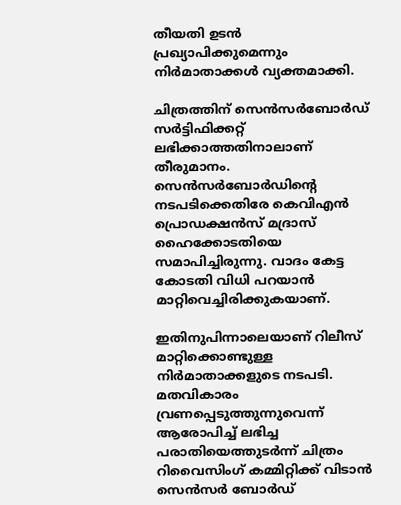തീയതി ഉടൻ പ്രഖ്യാപിക്കുമെന്നും നിർമാതാക്കൾ വ്യക്തമാക്കി.

ചിത്രത്തിന് സെൻസർബോർഡ് സർട്ടിഫിക്കറ്റ് ലഭിക്കാത്തതിനാലാണ് തീരുമാനം. സെൻസർബോർഡിന്‍റെ നടപടിക്കെതിരേ കെവിഎൻ പ്രൊഡക്ഷൻസ് മദ്രാസ് ഹൈക്കോടതിയെ സമാപിച്ചിരുന്നു. വാദം കേട്ട കോടതി വിധി പറയാൻ മാറ്റിവെച്ചിരിക്കുകയാണ്.

ഇതിനുപിന്നാലെയാണ് റിലീസ് മാറ്റിക്കൊണ്ടുള്ള നിർമാതാക്കളുടെ നടപടി. മതവികാരം വ്രണപ്പെടുത്തുന്നുവെന്ന് ആരോപിച്ച് ലഭിച്ച പരാതിയെത്തുടർന്ന് ചിത്രം റിവൈസിംഗ് കമ്മിറ്റിക്ക് വിടാൻ സെൻസർ ബോർഡ്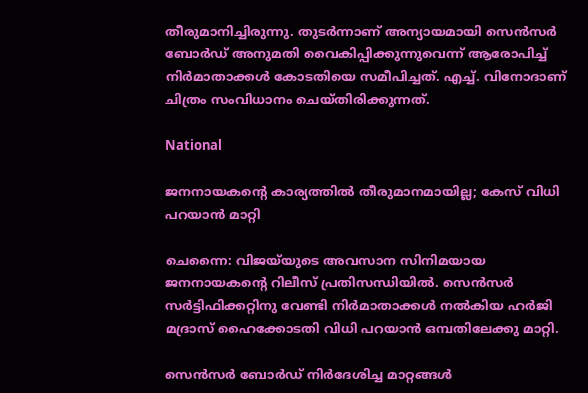തീരുമാനിച്ചിരുന്നു. തുടർന്നാണ് അന്യായമായി സെൻസർ ബോർഡ് അനുമതി വൈകിപ്പിക്കുന്നുവെന്ന് ആരോപിച്ച് നിർമാതാക്കൾ കോടതിയെ സമീപിച്ചത്. എച്ച്. വിനോദാണ് ചിത്രം സംവിധാനം ചെയ്തിരിക്കുന്നത്.

National

ജനനായകന്‍റെ കാര്യത്തിൽ തീരുമാനമായില്ല; കേസ് വിധി പറയാൻ മാറ്റി

ചെന്നൈ: വിജയ്‌യുടെ അവസാന സിനിമയായ ജനനായകന്‍റെ റിലീസ് പ്രതിസന്ധിയിൽ. സെൻസർ സർട്ടിഫിക്കറ്റിനു വേണ്ടി നിർമാതാക്കൾ നൽകിയ ഹർജി മദ്രാസ് ഹൈക്കോടതി വിധി പറയാൻ ഒമ്പതിലേക്കു മാറ്റി.

സെൻസർ ബോർഡ് നിർദേശിച്ച മാറ്റങ്ങൾ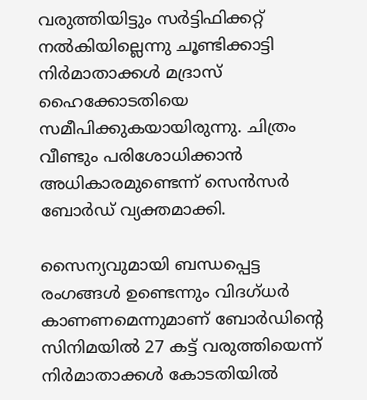വരുത്തിയിട്ടും സർട്ടിഫിക്കറ്റ് നൽകിയില്ലെന്നു ചൂണ്ടിക്കാട്ടി നിർമാതാക്കൾ മദ്രാസ് ഹൈക്കോടതിയെ സമീപിക്കുകയായിരുന്നു. ചിത്രം വീണ്ടും പരിശോധിക്കാൻ അധികാരമുണ്ടെന്ന് സെൻസർ ബോർഡ് വ്യക്തമാക്കി.

സൈന്യവുമായി ബന്ധപ്പെട്ട രംഗങ്ങൾ ഉണ്ടെന്നും വിദഗ്ധർ കാണണമെന്നുമാണ് ബോർഡിന്‍റെ സിനിമയിൽ 27 കട്ട് വരുത്തിയെന്ന് നിർമാതാക്കൾ കോടതിയിൽ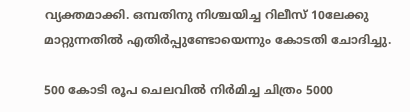വ്യക്തമാക്കി. ഒമ്പതിനു നിശ്ചയിച്ച റിലീസ് 10ലേക്കു മാറ്റുന്നതിൽ എതിർപ്പുണ്ടോയെന്നും കോടതി ചോദിച്ചു.

500 കോടി രൂപ ചെലവിൽ നിർമിച്ച ചിത്രം 5000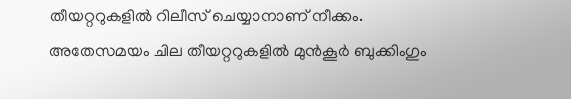തീയറ്ററുകളിൽ റിലീസ് ചെയ്യാനാണ് നീക്കം. അതേസമയം ചില തീയറ്ററുകളിൽ മുൻകൂർ ബുക്കിംഗും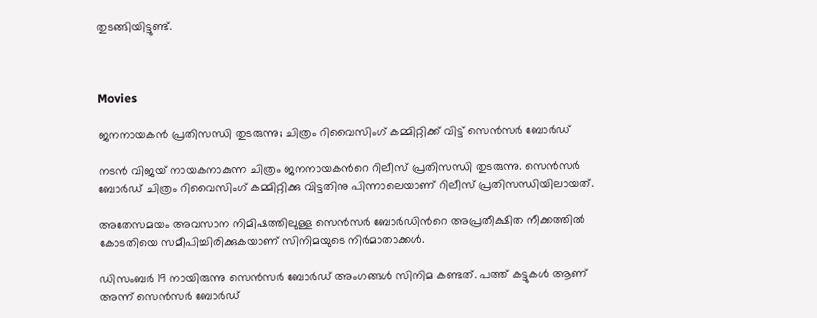തുടങ്ങിയിട്ടുണ്ട്.



Movies

ജനനായകൻ പ്രതിസന്ധി തുടരുന്നു; ചിത്രം റിവൈസിംഗ് കമ്മിറ്റിക്ക് വിട്ട് സെൻസർ ബോർഡ്

നടൻ വിജയ് നായകനാകുന്ന ചിത്രം ജനനായകന്‍റെ റിലീസ് പ്രതിസന്ധി തുടരുന്നു. സെൻസർ ബോർഡ് ചിത്രം റിവൈസിംഗ് കമ്മിറ്റിക്കു വിട്ടതിനു പിന്നാലെയാണ് റിലീസ് പ്രതിസന്ധിയിലായത്.

അതേസമയം അവസാന നിമിഷത്തിലുള്ള സെൻസർ ബോർഡിന്‍റെ അപ്രതീക്ഷിത നീക്കത്തിൽ കോടതിയെ സമീപിച്ചിരിക്കുകയാണ് സിനിമയുടെ നിർമാതാക്കൾ.

ഡിസംബർ 19 നായിരുന്നു സെൻസർ ബോർഡ് അംഗങ്ങൾ സിനിമ കണ്ടത്. പത്ത് കട്ടുകൾ ആണ് അന്ന് സെൻസർ ബോർഡ്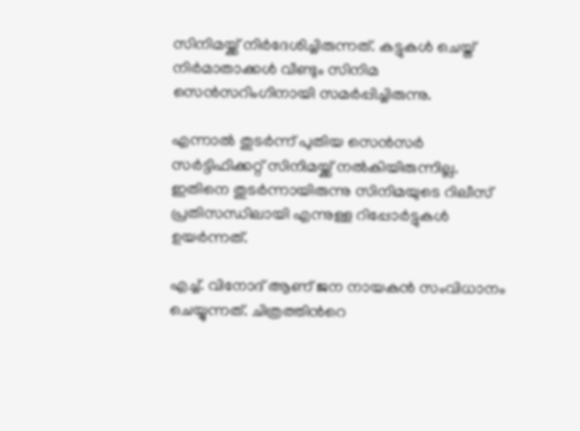സിനിമയ്ക്ക് നിർദേശിച്ചിരുന്നത്. കട്ടുകൾ ചെയ്ത് നിർമാതാക്കൾ വീണ്ടും സിനിമ സെൻസറിംഗിനായി സമർപ്പിച്ചിരുന്നു.

എന്നാൽ തുടർന്ന് പുതിയ സെൻസർ സർട്ടിഫിക്കറ്റ് സിനിമയ്ക്ക് നൽകിയിരുന്നില്ല. ഇതിനെ തുടർന്നായിരുന്നു സിനിമയുടെ റിലീസ് പ്രതിസന്ധിലായി എന്നുള്ള റിപ്പോർട്ടുകൾ ഉയർന്നത്.

എച്ച്. വിനോദ് ആണ് ജന നായകൻ സംവിധാനം ചെയ്യുന്നത്. ചിത്രത്തിന്‍റെ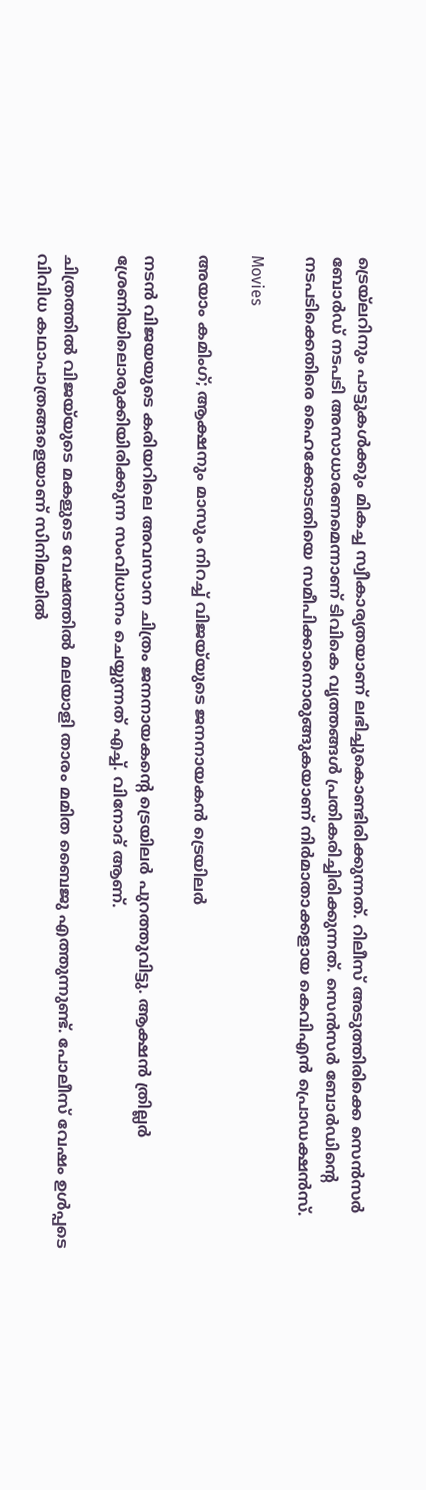ട്രെയ്‌ലറിനും പാട്ടുകൾക്കും മികച്ച സ്വീകാര്യതയാണ് ലഭിച്ചുകൊണ്ടിരിക്കുന്നത്. റിലീസ് അടുത്തിരിക്കെ സെൻസർ ബോർഡ് നടപടി അസാധാരണമെന്നാണ് ടിവികെ വൃത്തങ്ങൾ പ്രതികരിച്ചിരിക്കുന്നത്. സെൻസർ ബോർഡിന്‍റെ നടപടിക്കെതിരെ ഹൈക്കോടതിയെ സമീപിക്കാനൊരുങ്ങുകയാണ് നിർമാതാക്കളായ കെവിഎൻ പ്രൊഡക്ഷൻസ്.

Movies

അയാം കമിംഗ്; ആക്ഷനും മാസും നിറച്ച് വിജയ്‌യുടെ ജനനായകൻ ട്രെയിലർ

നടൻ വിജയയുടെ കരിയറിലെ അവസാന ചിത്രം ജനനായകന്‍റെ ട്രെയിലർ പുറത്തുവിട്ടു. ആക്ഷൻ ത്രില്ലർ ശ്രേണിയിലൊരുക്കിയിരിക്കുന്ന സംവിധാനം ചെയ്യുന്നത് എച്ച്. വിനോദ് ആണ്.

ചിത്രത്തിൽ വിജയ്‌യുടെ മകളുടെ വേഷത്തിൽ മലയാളി താരം മമിത ബൈജു എത്തുന്നുണ്ട്. പോലീസ് വേഷം ഉൾപ്പടെ വിവിധ കഥാപാത്രങ്ങളെയാണ് സിനിമയിൽ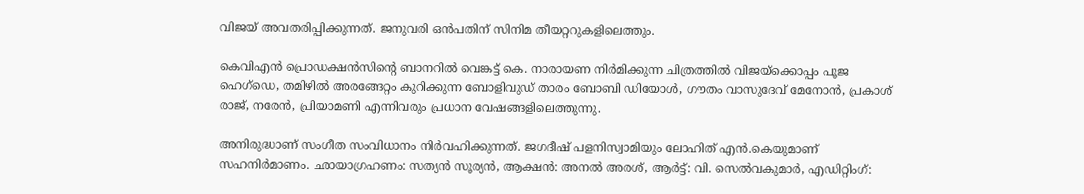വിജയ് അവതരിപ്പിക്കുന്നത്. ജനുവരി ഒൻപതിന് സിനിമ തീയറ്ററുകളിലെത്തും.

കെവിഎൻ പ്രൊഡക്ഷൻസിന്‍റെ ബാനറിൽ വെങ്കട്ട് കെ. നാരായണ നിർമിക്കുന്ന ചിത്രത്തിൽ വിജയ്‌ക്കൊപ്പം പൂജ ഹെഗ്ഡെ, തമിഴിൽ അരങ്ങേറ്റം കുറിക്കുന്ന ബോളിവുഡ് താരം ബോബി ഡിയോൾ, ഗൗതം വാസുദേവ് മേനോൻ, പ്രകാശ് രാജ്, നരേൻ, പ്രിയാമണി എന്നിവരും പ്രധാന വേഷങ്ങളിലെത്തുന്നു.

അനിരുദ്ധാണ് സംഗീത സംവിധാനം നിർവഹിക്കുന്നത്. ജഗദീഷ് പളനിസ്വാമിയും ലോഹിത് എൻ.കെയുമാണ് സഹനിർമാണം. ഛായാഗ്രഹണം: സത്യൻ സൂര്യൻ, ആക്ഷൻ: അനൽ അരശ്, ആർട്ട്: വി. സെൽവകുമാർ, എഡിറ്റിംഗ്: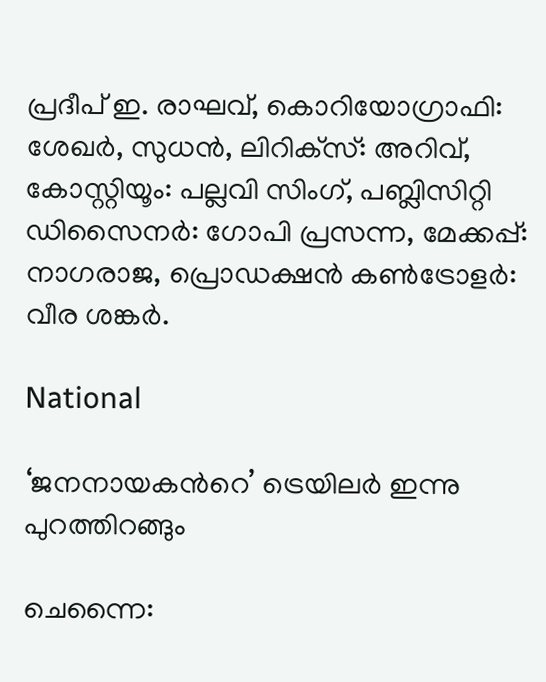പ്രദീപ് ഇ. രാഘവ്, കൊറിയോഗ്രാഫി: ശേഖർ, സുധൻ, ലിറിക്‌സ്: അറിവ്, കോസ്റ്റിയൂം: പല്ലവി സിംഗ്, പബ്ലിസിറ്റി ഡിസൈനർ: ഗോപി പ്രസന്ന, മേക്കപ്പ്: നാഗരാജ, പ്രൊഡക്ഷൻ കൺട്രോളർ: വീര ശങ്കർ.

National

‘ജനനായകന്‍റെ’ ട്രെയിലർ ഇന്നു പുറത്തിറങ്ങും

ചെന്നൈ: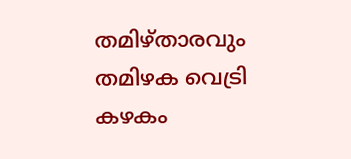തമിഴ്താരവും തമിഴക വെട്രി കഴകം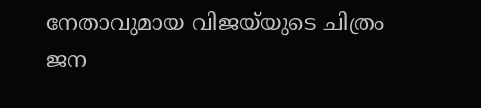നേതാവുമായ വിജയ്‌യുടെ ചിത്രം ജന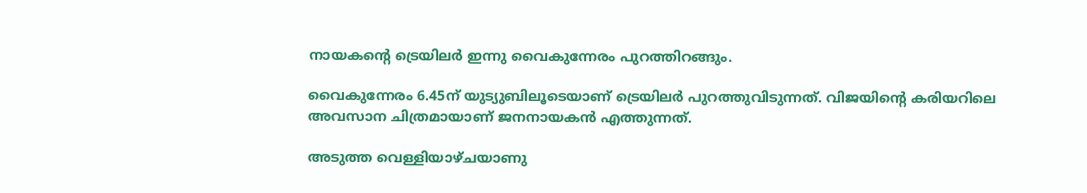നായകന്‍റെ ട്രെയിലർ ഇന്നു വൈകുന്നേരം പുറത്തിറങ്ങും.

വൈകുന്നേരം 6.45ന് യുട്യുബിലൂടെയാണ് ട്രെയിലർ പുറത്തുവിടുന്നത്. വിജയിന്‍റെ കരിയറിലെ അവസാന ചിത്രമായാണ് ജനനായകന്‍ എത്തുന്നത്.

അടുത്ത വെള്ളിയാഴ്ചയാണു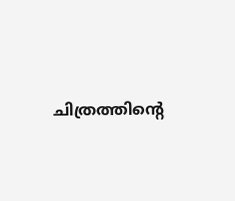ചിത്രത്തിന്‍റെ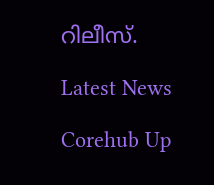റിലീസ്.

Latest News

Corehub Up